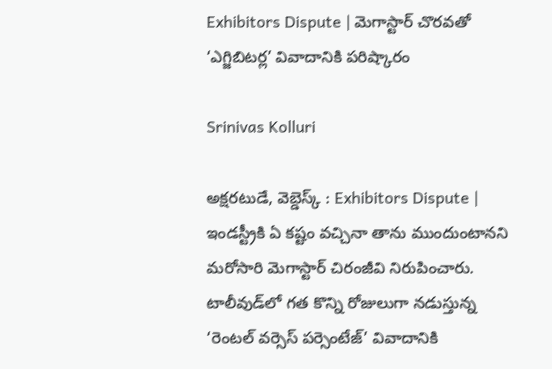Exhibitors Dispute | మెగాస్టార్ చొరవతో ‘ఎగ్జిబిటర్ల’ వివాదానికి పరిష్కారం

Srinivas Kolluri

అక్షరటుడే, వెబ్డెస్క్ : Exhibitors Dispute | ఇండస్ట్రీకి ఏ కష్టం వచ్చినా తాను ముందుంటానని మరోసారి మెగాస్టార్ చిరంజీవి నిరుపించారు. టాలీవుడ్‌లో గత కొన్ని రోజులుగా నడుస్తున్న ‘రెంటల్ వర్సెస్ పర్సెంటేజ్’ వివాదానికి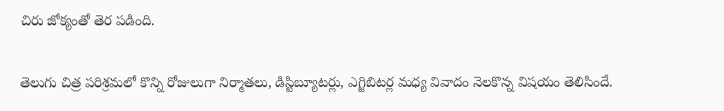చిరు జోక్యంతో తెర పడింది.

తెలుగు చిత్ర పరిశ్రమలో కొన్ని రోజులుగా నిర్మాతలు, డిస్టిబ్యూటర్లు, ఎగ్జిబిటర్ల మధ్య వివాదం నెలకొన్న విషయం తెలిసిందే.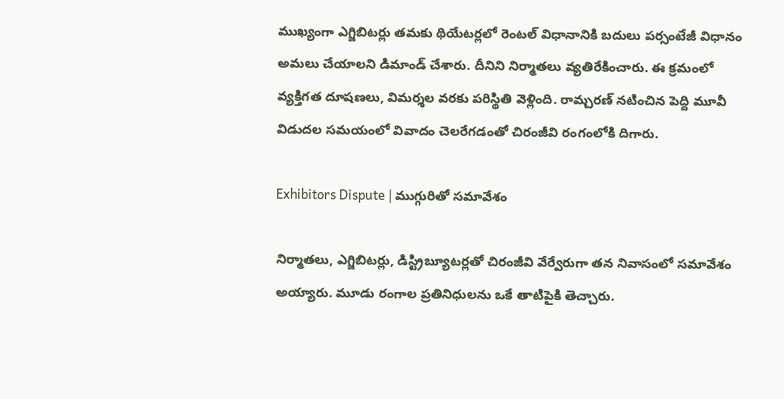ముఖ్యంగా ఎగ్జిబిటర్లు తమకు థియేటర్లలో రెంటల్ విధానానికి బదులు పర్సంటేజీ విధానం అమలు చేయాలని డిమాండ్ చేశారు. దీనిని నిర్మాతలు వ్యతిరేకించారు. ఈ క్రమంలో వ్యక్తిగత దూషణలు, విమర్శల వరకు పరిస్థితి వెళ్లింది. రామ్చరణ్ నటించిన పెద్ది మూవీ విడుదల సమయంలో వివాదం చెలరేగడంతో చిరంజీవి రంగంలోకి దిగారు.

Exhibitors Dispute | ముగ్గురితో సమావేశం

నిర్మాతలు, ఎగ్జిబిటర్లు, డిస్ట్రిబ్యూటర్లతో చిరంజీవి వేర్వేరుగా తన నివాసంలో సమావేశం అయ్యారు. మూడు రంగాల ప్రతినిధులను ఒకే తాటిపైకి తెచ్చారు.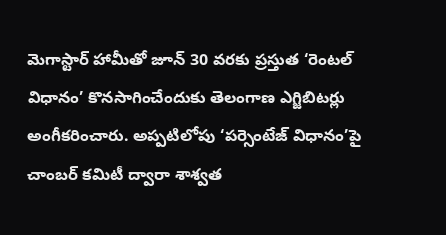మెగాస్టార్ హామీతో జూన్ 30 వరకు ప్రస్తుత ‘రెంటల్ విధానం’ కొనసాగించేందుకు తెలంగాణ ఎగ్జిబిటర్లు అంగీకరించారు. అప్పటిలోపు ‘పర్సెంటేజ్ విధానం’పై చాంబర్ కమిటీ ద్వారా శాశ్వత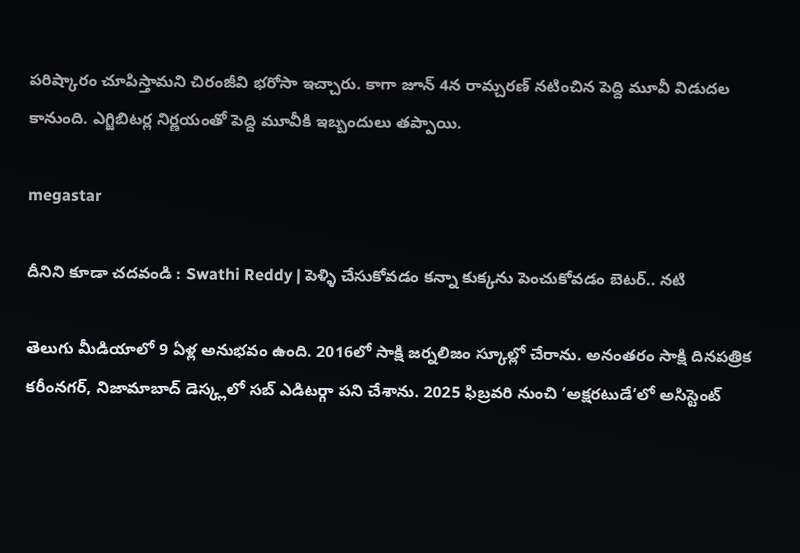పరిష్కారం చూపిస్తామని చిరంజీవి భరోసా ఇచ్చారు. కాగా జూన్ 4న రామ్చరణ్ నటించిన పెద్ది మూవీ విడుదల కానుంది. ఎగ్జిబిటర్ల నిర్ణయంతో పెద్ది మూవీకి ఇబ్బందులు తప్పాయి.

megastar

దీనిని కూడా చదవండి : Swathi Reddy | పెళ్ళి చేసుకోవడం కన్నా కుక్కను పెంచుకోవడం బెటర్.. నటి

తెలుగు మీడియాలో 9 ఏళ్ల అనుభవం ఉంది. 2016లో సాక్షి జర్నలిజం స్కూల్లో చేరాను. అనంతరం సాక్షి దినపత్రిక కరీంనగర్, నిజామాబాద్ డెస్క్లలో సబ్ ఎడిటర్గా పని చేశాను. 2025 ఫిబ్రవరి నుంచి ‘అక్షరటుడే’లో అసిస్టెంట్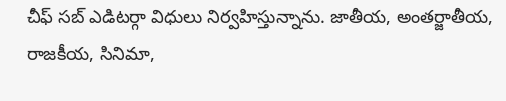చీఫ్ సబ్ ఎడిటర్గా విధులు నిర్వహిస్తున్నాను. జాతీయ, అంతర్జాతీయ, రాజకీయ, సినిమా,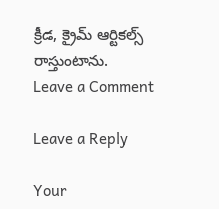క్రీడ, క్రైమ్ ఆర్టికల్స్ రాస్తుంటాను.
Leave a Comment

Leave a Reply

Your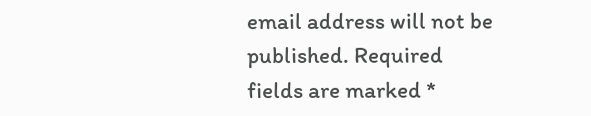email address will not be published. Required fields are marked *